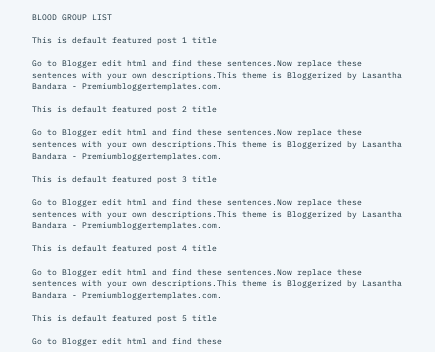BLOOD GROUP LIST

This is default featured post 1 title

Go to Blogger edit html and find these sentences.Now replace these sentences with your own descriptions.This theme is Bloggerized by Lasantha Bandara - Premiumbloggertemplates.com.

This is default featured post 2 title

Go to Blogger edit html and find these sentences.Now replace these sentences with your own descriptions.This theme is Bloggerized by Lasantha Bandara - Premiumbloggertemplates.com.

This is default featured post 3 title

Go to Blogger edit html and find these sentences.Now replace these sentences with your own descriptions.This theme is Bloggerized by Lasantha Bandara - Premiumbloggertemplates.com.

This is default featured post 4 title

Go to Blogger edit html and find these sentences.Now replace these sentences with your own descriptions.This theme is Bloggerized by Lasantha Bandara - Premiumbloggertemplates.com.

This is default featured post 5 title

Go to Blogger edit html and find these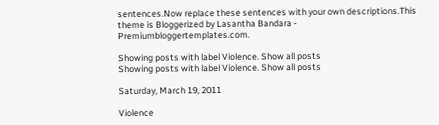sentences.Now replace these sentences with your own descriptions.This theme is Bloggerized by Lasantha Bandara - Premiumbloggertemplates.com.

Showing posts with label Violence. Show all posts
Showing posts with label Violence. Show all posts

Saturday, March 19, 2011

Violence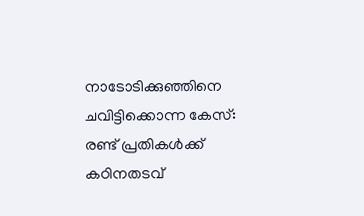നാടോടിക്കുഞ്ഞിനെ ചവിട്ടിക്കൊന്ന കേസ്:
രണ്ട് പ്രതികള്‍ക്ക് കഠിനതടവ്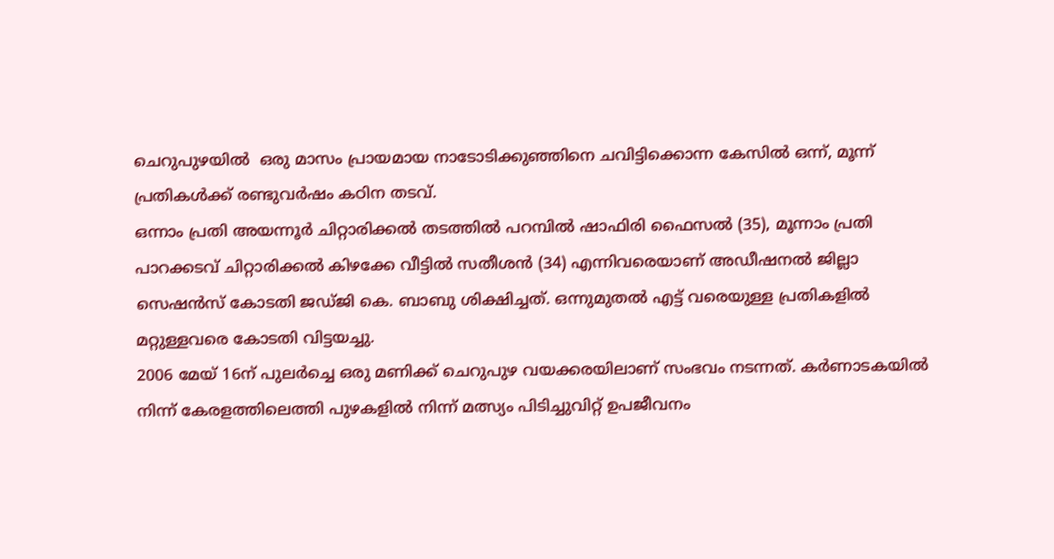ചെറുപുഴയില്‍  ഒരു മാസം പ്രായമായ നാടോടിക്കുഞ്ഞിനെ ചവിട്ടിക്കൊന്ന കേസില്‍ ഒന്ന്, മൂന്ന് പ്രതികള്‍ക്ക് രണ്ടുവര്‍ഷം കഠിന തടവ്.
ഒന്നാം പ്രതി അയന്നൂര്‍ ചിറ്റാരിക്കല്‍ തടത്തില്‍ പറമ്പില്‍ ഷാഫിരി ഫൈസല്‍ (35), മൂന്നാം പ്രതി പാറക്കടവ് ചിറ്റാരിക്കല്‍ കിഴക്കേ വീട്ടില്‍ സതീശന്‍ (34) എന്നിവരെയാണ് അഡീഷനല്‍ ജില്ലാ സെഷന്‍സ് കോടതി ജഡ്ജി കെ. ബാബു ശിക്ഷിച്ചത്. ഒന്നുമുതല്‍ എട്ട് വരെയുള്ള പ്രതികളില്‍ മറ്റുള്ളവരെ കോടതി വിട്ടയച്ചു.
2006 മേയ് 16ന് പുലര്‍ച്ചെ ഒരു മണിക്ക് ചെറുപുഴ വയക്കരയിലാണ് സംഭവം നടന്നത്. കര്‍ണാടകയില്‍ നിന്ന് കേരളത്തിലെത്തി പുഴകളില്‍ നിന്ന് മത്സ്യം പിടിച്ചുവിറ്റ് ഉപജീവനം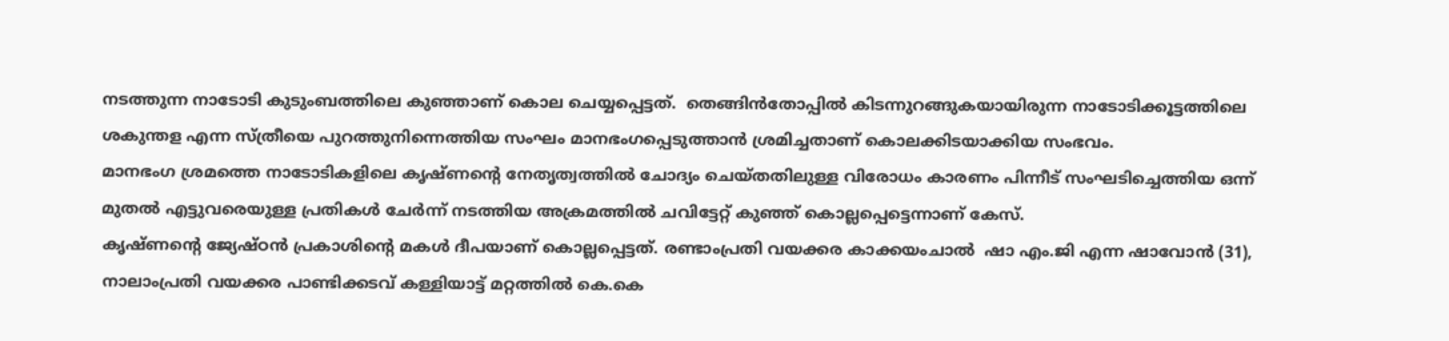നടത്തുന്ന നാടോടി കുടുംബത്തിലെ കുഞ്ഞാണ് കൊല ചെയ്യപ്പെട്ടത്.  തെങ്ങിന്‍തോപ്പില്‍ കിടന്നുറങ്ങുകയായിരുന്ന നാടോടിക്കൂട്ടത്തിലെ ശകുന്തള എന്ന സ്ത്രീയെ പുറത്തുനിന്നെത്തിയ സംഘം മാനഭംഗപ്പെടുത്താന്‍ ശ്രമിച്ചതാണ് കൊലക്കിടയാക്കിയ സംഭവം.
മാനഭംഗ ശ്രമത്തെ നാടോടികളിലെ കൃഷ്ണന്റെ നേതൃത്വത്തില്‍ ചോദ്യം ചെയ്തതിലുള്ള വിരോധം കാരണം പിന്നീട് സംഘടിച്ചെത്തിയ ഒന്ന് മുതല്‍ എട്ടുവരെയുള്ള പ്രതികള്‍ ചേര്‍ന്ന് നടത്തിയ അക്രമത്തില്‍ ചവിട്ടേറ്റ് കുഞ്ഞ് കൊല്ലപ്പെട്ടെന്നാണ് കേസ്.
കൃഷ്ണന്റെ ജ്യേഷ്ഠന്‍ പ്രകാശിന്റെ മകള്‍ ദീപയാണ് കൊല്ലപ്പെട്ടത്. രണ്ടാംപ്രതി വയക്കര കാക്കയംചാല്‍  ഷാ എം.ജി എന്ന ഷാവോന്‍ (31), നാലാംപ്രതി വയക്കര പാണ്ടിക്കടവ് കള്ളിയാട്ട് മറ്റത്തില്‍ കെ.കെ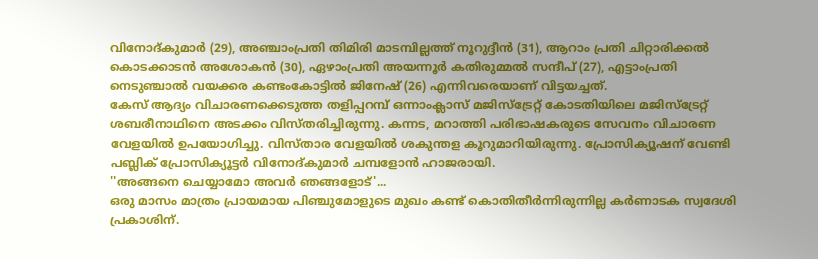വിനോദ്കുമാര്‍ (29), അഞ്ചാംപ്രതി തിമിരി മാടമ്പില്ലത്ത് നൂറുദ്ദീന്‍ (31), ആറാം പ്രതി ചിറ്റാരിക്കല്‍ കൊടക്കാടന്‍ അശോകന്‍ (30), ഏഴാംപ്രതി അയന്നൂര്‍ കതിരുമ്മല്‍ സന്ദീപ് (27), എട്ടാംപ്രതി നെടുഞ്ചാല്‍ വയക്കര കണ്ടംകോട്ടില്‍ ജിനേഷ് (26) എന്നിവരെയാണ് വിട്ടയച്ചത്.
കേസ് ആദ്യം വിചാരണക്കെടുത്ത തളിപ്പറമ്പ് ഒന്നാംക്ലാസ് മജിസ്ട്രേറ്റ് കോടതിയിലെ മജിസ്ട്രേറ്റ് ശബരീനാഥിനെ അടക്കം വിസ്തരിച്ചിരുന്നു. കന്നട, മറാത്തി പരിഭാഷകരുടെ സേവനം വിചാരണ വേളയില്‍ ഉപയോഗിച്ചു. വിസ്താര വേളയില്‍ ശകുന്തള കൂറുമാറിയിരുന്നു. പ്രോസിക്യൂഷന് വേണ്ടി പബ്ലിക് പ്രോസിക്യൂട്ടര്‍ വിനോദ്കുമാര്‍ ചമ്പളോന്‍ ഹാജരായി.
''അങ്ങനെ ചെയ്യാമോ അവര്‍ ഞങ്ങളോട്'...
ഒരു മാസം മാത്രം പ്രായമായ പിഞ്ചുമോളുടെ മുഖം കണ്ട് കൊതിതീര്‍ന്നിരുന്നില്ല കര്‍ണാടക സ്വദേശി പ്രകാശിന്.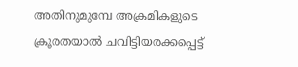അതിനുമുമ്പേ അക്രമികളുടെ ക്രൂരതയാല്‍ ചവിട്ടിയരക്കപ്പെട്ട്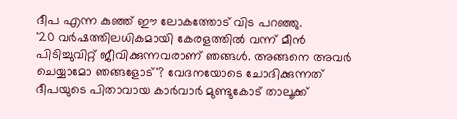ദീപ എന്ന കുഞ്ഞ് ഈ ലോകത്തോട് വിട പറഞ്ഞു.
'20 വര്‍ഷത്തിലധികമായി കേരളത്തില്‍ വന്ന് മീന്‍ പിടിച്ചുവിറ്റ് ജീവിക്കുന്നവരാണ് ഞങ്ങള്‍. അങ്ങനെ അവര്‍ ചെയ്യാമോ ഞങ്ങളോട്'? വേദനയോടെ ചോദിക്കുന്നത് ദീപയുടെ പിതാവായ കാര്‍വാര്‍ മുണ്ടുകോട് താലൂക്ക്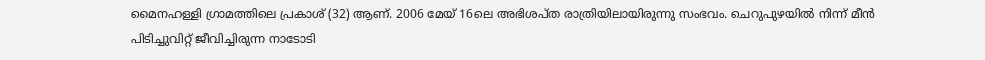മൈനഹള്ളി ഗ്രാമത്തിലെ പ്രകാശ് (32) ആണ്. 2006 മേയ് 16ലെ അഭിശപ്ത രാത്രിയിലായിരുന്നു സംഭവം. ചെറുപുഴയില്‍ നിന്ന് മീന്‍ പിടിച്ചുവിറ്റ് ജീവിച്ചിരുന്ന നാടോടി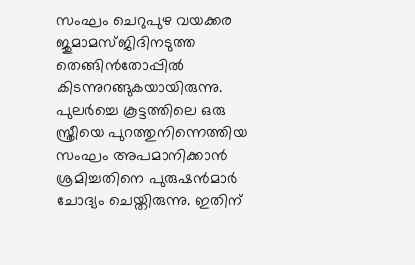സംഘം ചെറുപുഴ വയക്കര ജുമാമസ്ജിദിനടുത്ത തെങ്ങിന്‍തോപ്പില്‍ കിടന്നുറങ്ങുകയായിരുന്നു. പുലര്‍ച്ചെ കൂട്ടത്തിലെ ഒരു സ്ത്രീയെ പുറത്തുനിന്നെത്തിയ സംഘം അപമാനിക്കാന്‍ ശ്രമിച്ചതിനെ പുരുഷന്‍മാര്‍ ചോദ്യം ചെയ്തിരുന്നു. ഇതിന്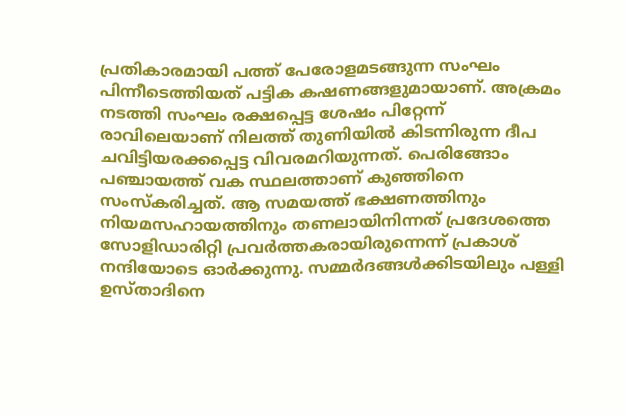പ്രതികാരമായി പത്ത് പേരോളമടങ്ങുന്ന സംഘം പിന്നീടെത്തിയത് പട്ടിക കഷണങ്ങളുമായാണ്. അക്രമം നടത്തി സംഘം രക്ഷപ്പെട്ട ശേഷം പിറ്റേന്ന് രാവിലെയാണ് നിലത്ത് തുണിയില്‍ കിടന്നിരുന്ന ദീപ ചവിട്ടിയരക്കപ്പെട്ട വിവരമറിയുന്നത്. പെരിങ്ങോം പഞ്ചായത്ത് വക സ്ഥലത്താണ് കുഞ്ഞിനെ സംസ്കരിച്ചത്. ആ സമയത്ത് ഭക്ഷണത്തിനും നിയമസഹായത്തിനും തണലായിനിന്നത് പ്രദേശത്തെ സോളിഡാരിറ്റി പ്രവര്‍ത്തകരായിരുന്നെന്ന് പ്രകാശ് നന്ദിയോടെ ഓര്‍ക്കുന്നു. സമ്മര്‍ദങ്ങള്‍ക്കിടയിലും പള്ളി ഉസ്താദിനെ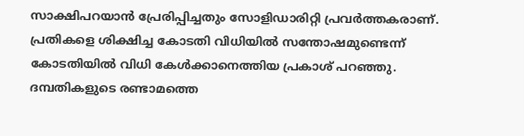സാക്ഷിപറയാന്‍ പ്രേരിപ്പിച്ചതും സോളിഡാരിറ്റി പ്രവര്‍ത്തകരാണ്.
പ്രതികളെ ശിക്ഷിച്ച കോടതി വിധിയില്‍ സന്തോഷമുണ്ടെന്ന് കോടതിയില്‍ വിധി കേള്‍ക്കാനെത്തിയ പ്രകാശ് പറഞ്ഞു. ദമ്പതികളുടെ രണ്ടാമത്തെ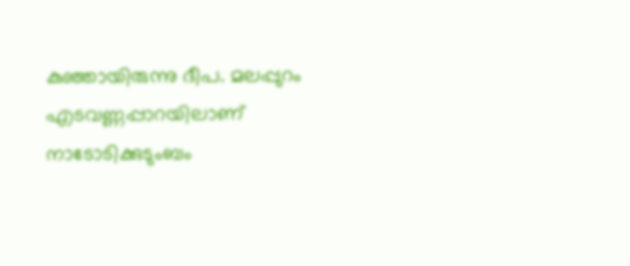കുഞ്ഞായിരുന്നു ദീപ. മലപ്പുറം എടവണ്ണപ്പാറയിലാണ് നാടോടിക്കുടുംബം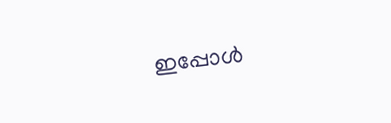ഇപ്പോള്‍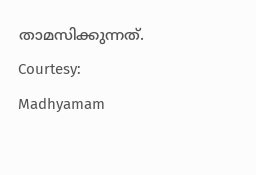താമസിക്കുന്നത്.
Courtesy: Madhyamam